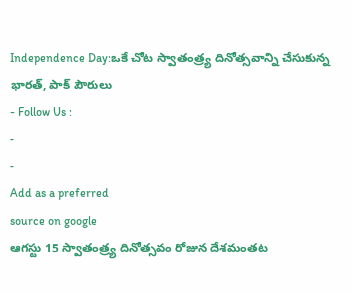Independence Day:ఒకే చోట స్వాతంత్ర్య దినోత్సవాన్ని చేసుకున్న భారత్, పాక్ పౌరులు
- Follow Us :
-
-
Add as a preferred
source on google
ఆగస్టు 15 స్వాతంత్ర్య దినోత్సవం రోజున దేశమంతట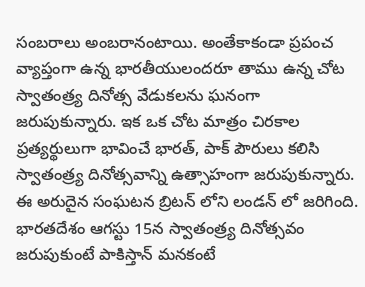సంబరాలు అంబరానంటాయి. అంతేకాకండా ప్రపంచ వ్యాప్తంగా ఉన్న భారతీయులందరూ తాము ఉన్న చోట స్వాతంత్ర్య దినోత్స వేడుకలను ఘనంగా జరుపుకున్నారు. ఇక ఒక చోట మాత్రం చిరకాల ప్రత్యర్థులుగా భావించే భారత్, పాక్ పౌరులు కలిసి స్వాతంత్ర్య దినోత్సవాన్ని ఉత్సాహంగా జరుపుకున్నారు. ఈ అరుదైన సంఘటన బ్రిటన్ లోని లండన్ లో జరిగింది.
భారతదేశం ఆగస్టు 15న స్వాతంత్ర్య దినోత్సవం జరుపుకుంటే పాకిస్తాన్ మనకంటే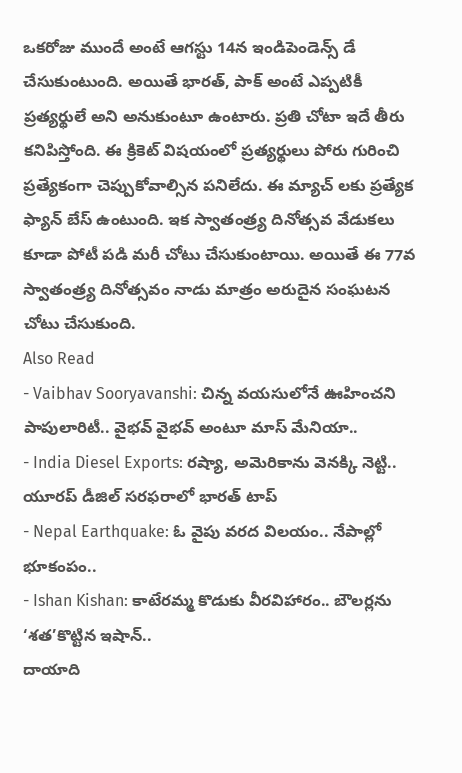ఒకరోజు ముందే అంటే ఆగస్టు 14న ఇండిపెండెన్స్ డే చేసుకుంటుంది. అయితే భారత్, పాక్ అంటే ఎప్పటికీ ప్రత్యర్థులే అని అనుకుంటూ ఉంటారు. ప్రతి చోటా ఇదే తీరు కనిపిస్తోంది. ఈ క్రికెట్ విషయంలో ప్రత్యర్థులు పోరు గురించి ప్రత్యేకంగా చెప్పుకోవాల్సిన పనిలేదు. ఈ మ్యాచ్ లకు ప్రత్యేక ఫ్యాన్ బేస్ ఉంటుంది. ఇక స్వాతంత్ర్య దినోత్సవ వేడుకలు కూడా పోటీ పడి మరీ చోటు చేసుకుంటాయి. అయితే ఈ 77వ స్వాతంత్ర్య దినోత్సవం నాడు మాత్రం అరుదైన సంఘటన చోటు చేసుకుంది.
Also Read
- Vaibhav Sooryavanshi: చిన్న వయసులోనే ఊహించని పాపులారిటీ.. వైభవ్ వైభవ్ అంటూ మాస్ మేనియా..
- India Diesel Exports: రష్యా, అమెరికాను వెనక్కి నెట్టి.. యూరప్ డీజిల్ సరఫరాలో భారత్ టాప్
- Nepal Earthquake: ఓ వైపు వరద విలయం.. నేపాల్లో భూకంపం..
- Ishan Kishan: కాటేరమ్మ కొడుకు వీరవిహారం.. బౌలర్లను ‘శత’కొట్టిన ఇషాన్..
దాయాది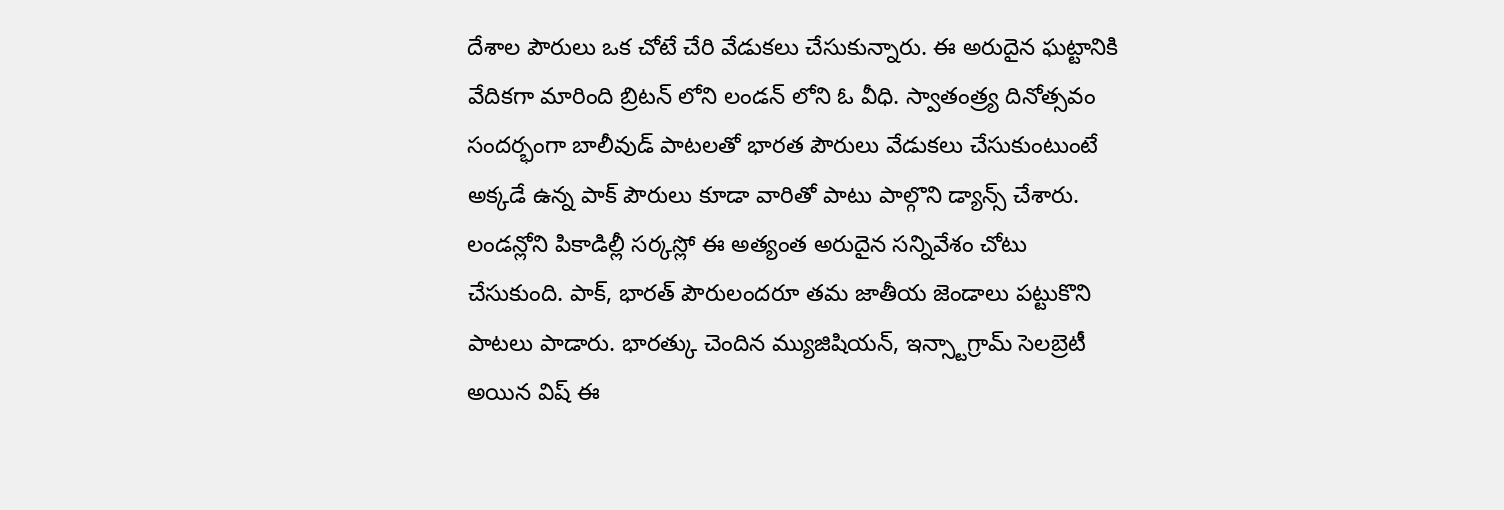దేశాల పౌరులు ఒక చోటే చేరి వేడుకలు చేసుకున్నారు. ఈ అరుదైన ఘట్టానికి వేదికగా మారింది బ్రిటన్ లోని లండన్ లోని ఓ వీధి. స్వాతంత్ర్య దినోత్సవం సందర్భంగా బాలీవుడ్ పాటలతో భారత పౌరులు వేడుకలు చేసుకుంటుంటే అక్కడే ఉన్న పాక్ పౌరులు కూడా వారితో పాటు పాల్గొని డ్యాన్స్ చేశారు. లండన్లోని పికాడిల్లీ సర్కస్లో ఈ అత్యంత అరుదైన సన్నివేశం చోటు చేసుకుంది. పాక్, భారత్ పౌరులందరూ తమ జాతీయ జెండాలు పట్టుకొని పాటలు పాడారు. భారత్కు చెందిన మ్యుజిషియన్, ఇన్స్టాగ్రామ్ సెలబ్రెటీ అయిన విష్ ఈ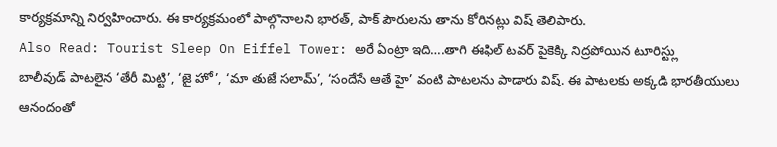కార్యక్రమాన్ని నిర్వహించారు. ఈ కార్యక్రమంలో పాల్గొనాలని భారత్, పాక్ పౌరులను తాను కోరినట్లు విష్ తెలిపారు.
Also Read: Tourist Sleep On Eiffel Tower: అరే ఏంట్రా ఇది….తాగి ఈఫిల్ టవర్ పైకెక్కి నిద్రపోయిన టూరిస్ట్లు
బాలీవుడ్ పాటలైన ‘తేరీ మిట్టి’, ‘జై హో’, ‘మా తుజే సలామ్’, ‘సందేసే ఆతే హై’ వంటి పాటలను పాడారు విష్. ఈ పాటలకు అక్కడి భారతీయులు ఆనందంతో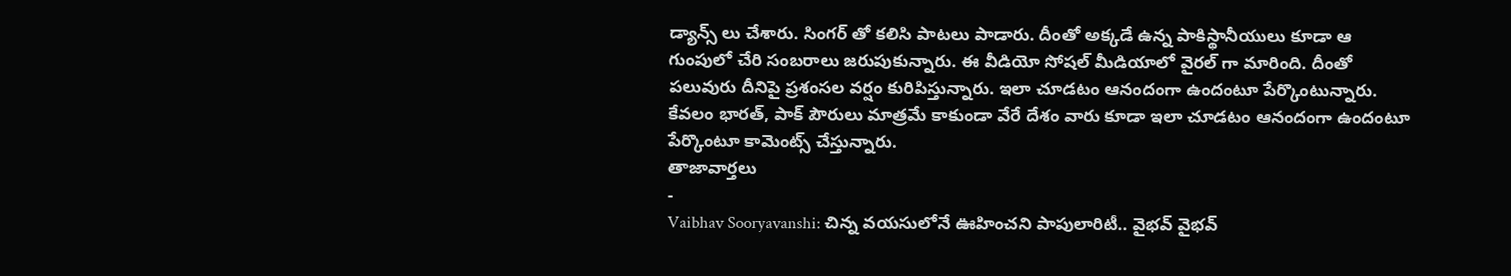డ్యాన్స్ లు చేశారు. సింగర్ తో కలిసి పాటలు పాడారు. దీంతో అక్కడే ఉన్న పాకిస్థానీయులు కూడా ఆ గుంపులో చేరి సంబరాలు జరుపుకున్నారు. ఈ వీడియో సోషల్ మీడియాలో వైరల్ గా మారింది. దీంతో పలువురు దీనిపై ప్రశంసల వర్షం కురిపిస్తున్నారు. ఇలా చూడటం ఆనందంగా ఉందంటూ పేర్కొంటున్నారు. కేవలం భారత్, పాక్ పౌరులు మాత్రమే కాకుండా వేరే దేశం వారు కూడా ఇలా చూడటం ఆనందంగా ఉందంటూ పేర్కొంటూ కామెంట్స్ చేస్తున్నారు.
తాజావార్తలు
-
Vaibhav Sooryavanshi: చిన్న వయసులోనే ఊహించని పాపులారిటీ.. వైభవ్ వైభవ్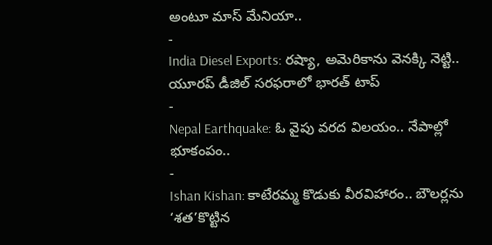అంటూ మాస్ మేనియా..
-
India Diesel Exports: రష్యా, అమెరికాను వెనక్కి నెట్టి.. యూరప్ డీజిల్ సరఫరాలో భారత్ టాప్
-
Nepal Earthquake: ఓ వైపు వరద విలయం.. నేపాల్లో భూకంపం..
-
Ishan Kishan: కాటేరమ్మ కొడుకు వీరవిహారం.. బౌలర్లను ‘శత’కొట్టిన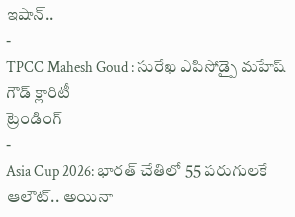ఇషాన్..
-
TPCC Mahesh Goud : సురేఖ ఎపిసోడ్పై మహేష్ గౌడ్ క్లారిటీ
ట్రెండింగ్
-
Asia Cup 2026: భారత్ చేతిలో 55 పరుగులకే ఆలౌట్.. అయినా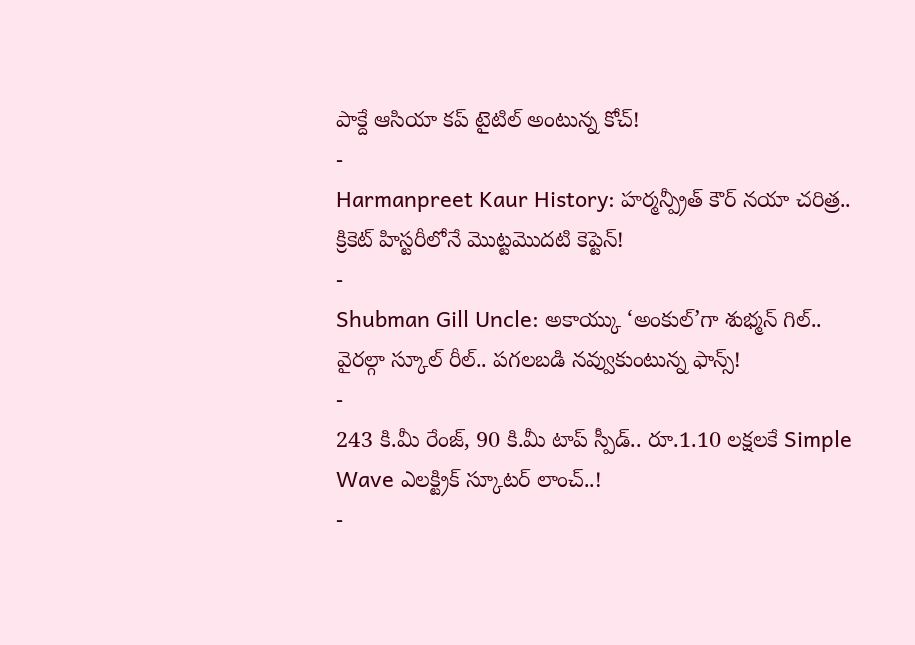పాక్దే ఆసియా కప్ టైటిల్ అంటున్న కోచ్!
-
Harmanpreet Kaur History: హర్మన్ప్రీత్ కౌర్ నయా చరిత్ర.. క్రికెట్ హిస్టరీలోనే మొట్టమొదటి కెప్టెన్!
-
Shubman Gill Uncle: అకాయ్కు ‘అంకుల్’గా శుభ్మన్ గిల్.. వైరల్గా స్కూల్ రీల్.. పగలబడి నవ్వుకుంటున్న ఫాన్స్!
-
243 కి.మీ రేంజ్, 90 కి.మీ టాప్ స్పీడ్.. రూ.1.10 లక్షలకే Simple Wave ఎలక్ట్రిక్ స్కూటర్ లాంచ్..!
-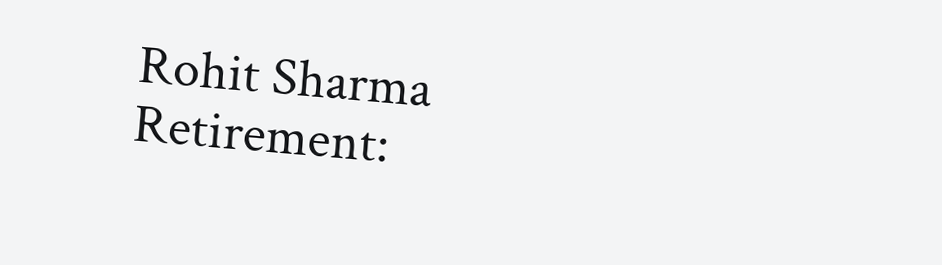Rohit Sharma Retirement: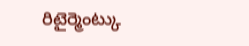రిటైర్మెంట్కు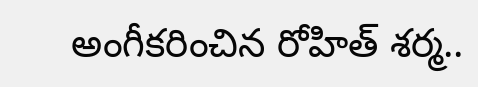అంగీకరించిన రోహిత్ శర్మ..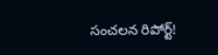సంచలన రిపోర్ట్!